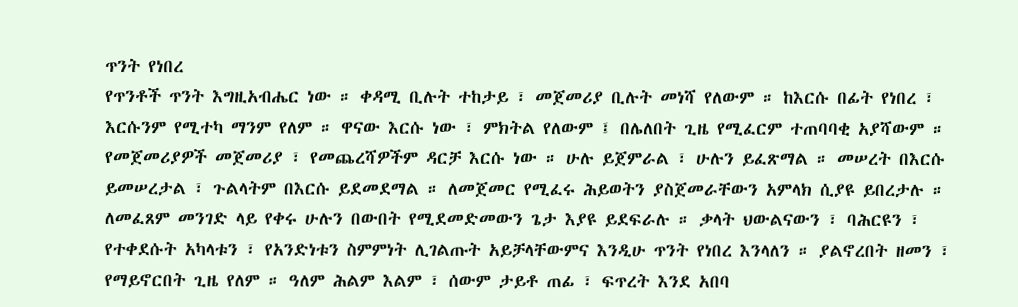ጥንት የነበረ
የጥንቶች ጥንት እግዚአብሔር ነው ። ቀዳሚ ቢሉት ተከታይ ፣ መጀመሪያ ቢሉት መነሻ የለውም ። ከእርሱ በፊት የነበረ ፣ እርሱንም የሚተካ ማንም የለም ። ዋናው እርሱ ነው ፣ ምክትል የለውም ፤ በሌለበት ጊዜ የሚፈርም ተጠባባቂ አያሻውም ። የመጀመሪያዎች መጀመሪያ ፣ የመጨረሻዎችም ዳርቻ እርሱ ነው ። ሁሉ ይጀምራል ፣ ሁሉን ይፈጽማል ። መሠረት በእርሱ ይመሠረታል ፣ ጉልላትም በእርሱ ይደመደማል ። ለመጀመር የሚፈሩ ሕይወትን ያስጀመራቸውን አምላክ ሲያዩ ይበረታሉ ። ለመፈጸም መንገድ ላይ የቀሩ ሁሉን በውበት የሚደመድመውን ጌታ እያዩ ይደፍራሉ ። ቃላት ህውልናውን ፣ ባሕርዩን ፣ የተቀደሱት አካላቱን ፣ የአንድነቱን ስምምነት ሊገልጡት አይቻላቸውምና እንዲሁ ጥንት የነበረ እንላለን ። ያልኖረበት ዘመን ፣ የማይኖርበት ጊዜ የለም ። ዓለም ሕልም እልም ፣ ሰውም ታይቶ ጠፊ ፣ ፍጥረት እንደ አበባ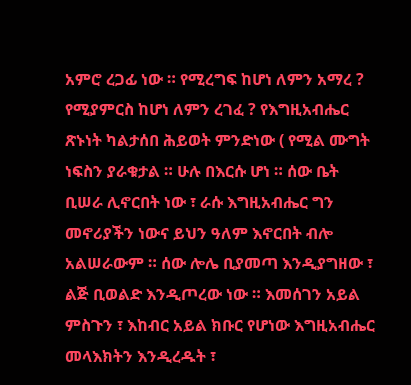አምሮ ረጋፊ ነው ። የሚረግፍ ከሆነ ለምን አማረ ? የሚያምርስ ከሆነ ለምን ረገፈ ? የእግዚአብሔር ጽኑነት ካልታሰበ ሕይወት ምንድነው ( የሚል ሙግት ነፍስን ያራቁታል ። ሁሉ በእርሱ ሆነ ። ሰው ቤት ቢሠራ ሊኖርበት ነው ፣ ራሱ እግዚአብሔር ግን መኖሪያችን ነውና ይህን ዓለም እኖርበት ብሎ አልሠራውም ። ሰው ሎሌ ቢያመጣ እንዲያግዘው ፣ ልጅ ቢወልድ እንዲጦረው ነው ። እመሰገን አይል ምስጉን ፣ እከብር አይል ክቡር የሆነው እግዚአብሔር መላእክትን እንዲረዱት ፣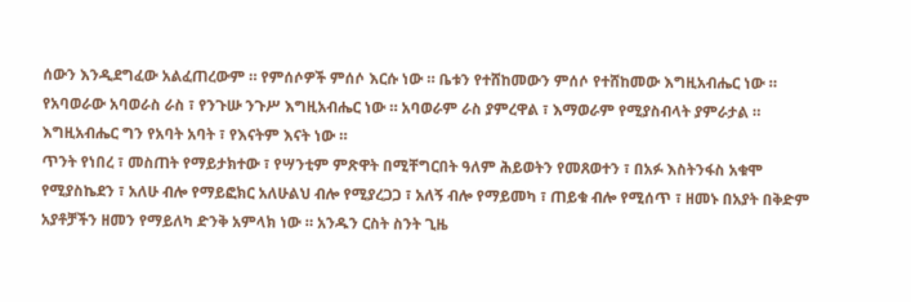ሰውን እንዲደግፈው አልፈጠረውም ። የምሰሶዎች ምሰሶ እርሱ ነው ። ቤቱን የተሸከመውን ምሰሶ የተሸከመው እግዚአብሔር ነው ። የአባወራው አባወራስ ራስ ፣ የንጉሡ ንጉሥ እግዚአብሔር ነው ። አባወራም ራስ ያምረዋል ፣ እማወራም የሚያስብላት ያምራታል ። እግዚአብሔር ግን የአባት አባት ፣ የእናትም እናት ነው ።
ጥንት የነበረ ፣ መስጠት የማይታክተው ፣ የሣንቲም ምጽዋት በሚቸግርበት ዓለም ሕይወትን የመጸወተን ፣ በአፉ እስትንፋስ አቁሞ የሚያስኬደን ፣ አለሁ ብሎ የማይፎክር አለሁልህ ብሎ የሚያረጋጋ ፣ አለኝ ብሎ የማይመካ ፣ ጠይቁ ብሎ የሚሰጥ ፣ ዘመኑ በአያት በቅድም አያቶቻችን ዘመን የማይለካ ድንቅ አምላክ ነው ። አንዱን ርስት ስንት ጊዜ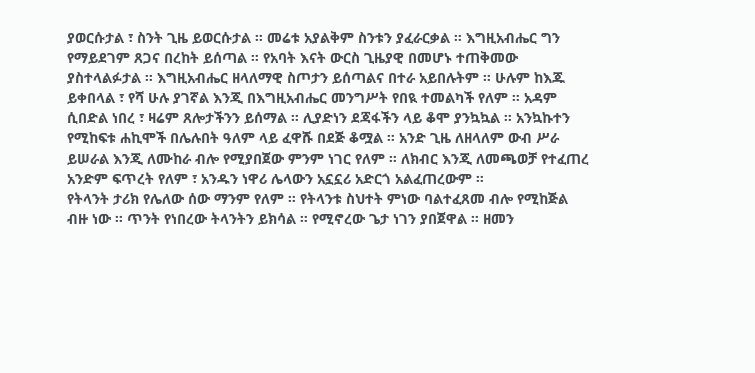ያወርሱታል ፣ ስንት ጊዜ ይወርሱታል ። መሬቱ አያልቅም ስንቱን ያፈራርቃል ። እግዚአብሔር ግን የማይደገም ጸጋና በረከት ይሰጣል ። የአባት እናት ውርስ ጊዜያዊ በመሆኑ ተጠቅመው ያስተላልፉታል ። እግዚአብሔር ዘላለማዊ ስጦታን ይሰጣልና በተራ አይበሉትም ። ሁሉም ከእጁ ይቀበላል ፣ የሻ ሁሉ ያገኛል እንጂ በእግዚአብሔር መንግሥት የበዪ ተመልካች የለም ። አዳም ሲበድል ነበረ ፣ ዛሬም ጸሎታችንን ይሰማል ። ሊያድነን ደጃፋችን ላይ ቆሞ ያንኳኳል ። አንኳኩተን የሚከፍቱ ሐኪሞች በሌሉበት ዓለም ላይ ፈዋሹ በደጅ ቆሟል ። አንድ ጊዜ ለዘላለም ውብ ሥራ ይሠራል እንጂ ለሙከራ ብሎ የሚያበጀው ምንም ነገር የለም ። ለክብር እንጂ ለመጫወቻ የተፈጠረ አንድም ፍጥረት የለም ፣ አንዱን ነዋሪ ሌላውን አኗኗሪ አድርጎ አልፈጠረውም ።
የትላንት ታሪክ የሌለው ሰው ማንም የለም ። የትላንቱ ስህተት ምነው ባልተፈጸመ ብሎ የሚከጅል ብዙ ነው ። ጥንት የነበረው ትላንትን ይክሳል ። የሚኖረው ጌታ ነገን ያበጀዋል ። ዘመን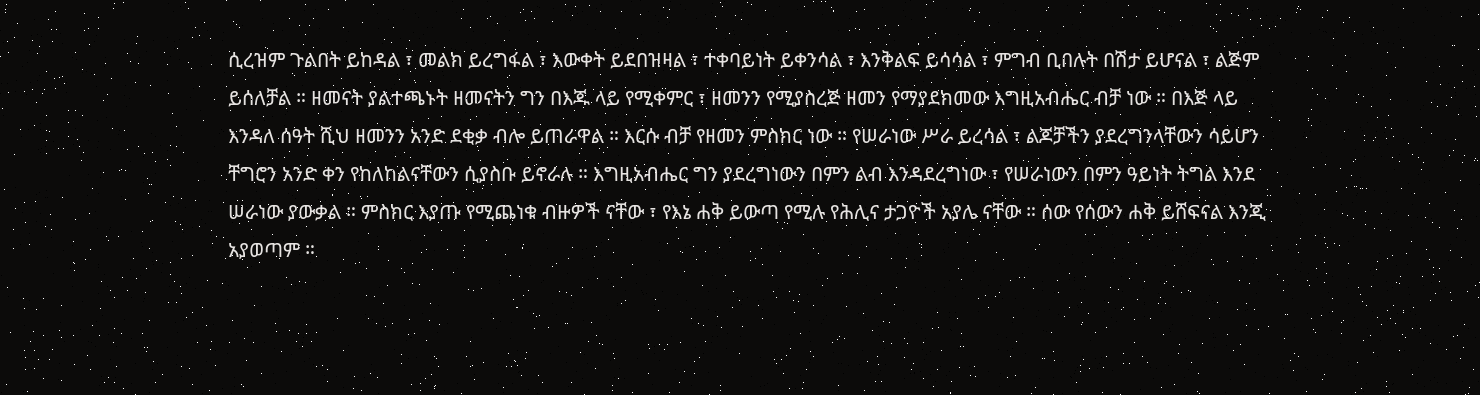ሲረዝም ጉልበት ይከዳል ፣ መልክ ይረግፋል ፣ እውቀት ይደበዝዛል ፣ ተቀባይነት ይቀንሳል ፣ እንቅልፍ ይሳሳል ፣ ምግብ ቢበሉት በሽታ ይሆናል ፣ ልጅም ይሰለቻል ። ዘመናት ያልተጫኑት ዘመናትን ግን በእጁ ላይ የሚቀምር ፣ ዘመንን የሚያስረጅ ዘመን የማያደክመው እግዚአብሔር ብቻ ነው ። በእጅ ላይ እንዳለ ሰዓት ሺህ ዘመንን አንድ ደቂቃ ብሎ ይጠራዋል ። እርሱ ብቻ የዘመን ምስክር ነው ። የሠራነው ሥራ ይረሳል ፣ ልጆቻችን ያደረግንላቸውን ሳይሆን ቸግሮን አንድ ቀን የከለከልናቸውን ሲያስቡ ይኖራሉ ። እግዚአብሔር ግን ያደረግነውን በምን ልብ እንዳደረግነው ፣ የሠራነውን በምን ዓይነት ትግል እንደ ሠራነው ያውቃል ። ምስክር እያጡ የሚጨነቁ ብዙዎች ናቸው ፣ የእኔ ሐቅ ይውጣ የሚሉ የሕሊና ታጋዮች አያሌ ናቸው ። ሰው የሰውን ሐቅ ይሸፍናል እንጂ አያወጣም ።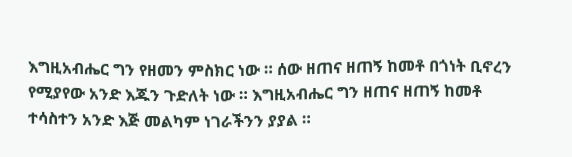እግዚአብሔር ግን የዘመን ምስክር ነው ። ሰው ዘጠና ዘጠኝ ከመቶ በጎነት ቢኖረን የሚያየው አንድ እጁን ጉድለት ነው ። እግዚአብሔር ግን ዘጠና ዘጠኝ ከመቶ ተሳስተን አንድ እጅ መልካም ነገራችንን ያያል ።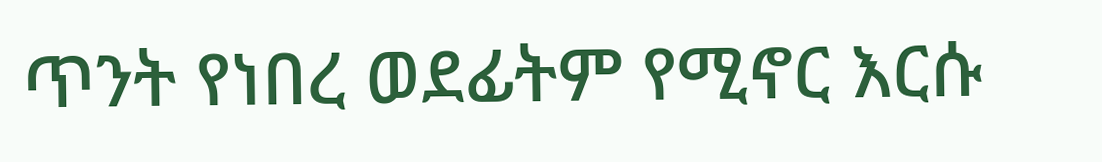ጥንት የነበረ ወደፊትም የሚኖር እርሱ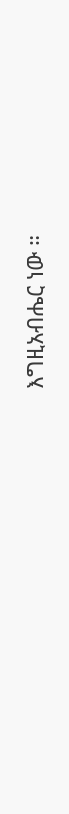እግዚአብሔር ነው ።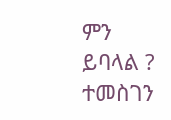ምን ይባላል ? ተመስገን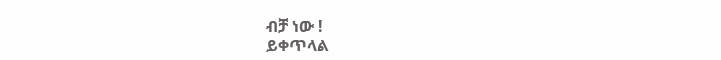ብቻ ነው !
ይቀጥላል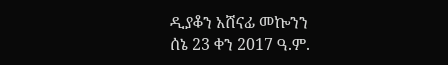ዲያቆን አሸናፊ መኰንን
ሰኔ 23 ቀን 2017 ዓ.ም.